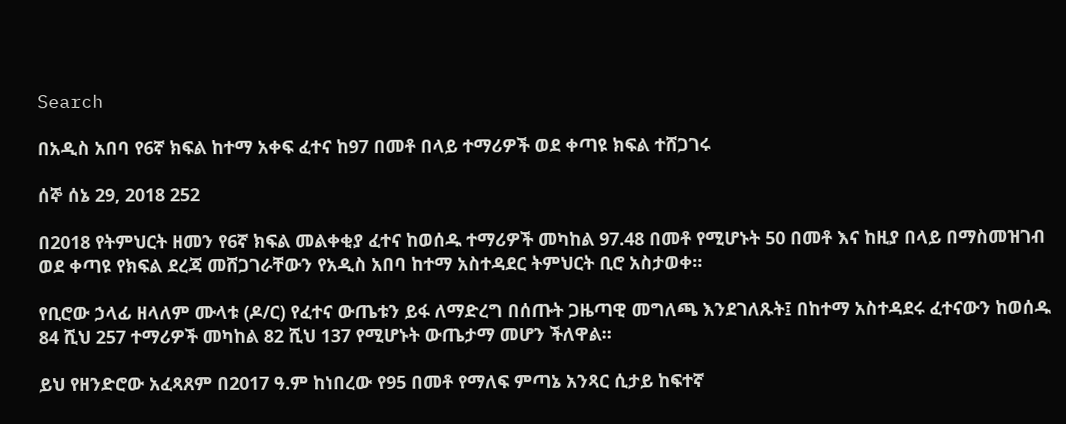Search

በአዲስ አበባ የ6ኛ ክፍል ከተማ አቀፍ ፈተና ከ97 በመቶ በላይ ተማሪዎች ወደ ቀጣዩ ክፍል ተሸጋገሩ

ሰኞ ሰኔ 29, 2018 252

በ2018 የትምህርት ዘመን የ6ኛ ክፍል መልቀቂያ ፈተና ከወሰዱ ተማሪዎች መካከል 97.48 በመቶ የሚሆኑት 50 በመቶ እና ከዚያ በላይ በማስመዝገብ ወደ ቀጣዩ የክፍል ደረጃ መሸጋገራቸውን የአዲስ አበባ ከተማ አስተዳደር ትምህርት ቢሮ አስታወቀ።

የቢሮው ኃላፊ ዘላለም ሙላቱ (ዶ/ር) የፈተና ውጤቱን ይፋ ለማድረግ በሰጡት ጋዜጣዊ መግለጫ እንደገለጹት፤ በከተማ አስተዳደሩ ፈተናውን ከወሰዱ 84 ሺህ 257 ተማሪዎች መካከል 82 ሺህ 137 የሚሆኑት ውጤታማ መሆን ችለዋል።

ይህ የዘንድሮው አፈጻጸም በ2017 ዓ.ም ከነበረው የ95 በመቶ የማለፍ ምጣኔ አንጻር ሲታይ ከፍተኛ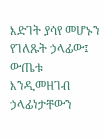እድገት ያሳየ መሆኑን የገለጹት ኃላፊው፤ ውጤቱ እንዲመዘገብ ኃላፊነታቸውን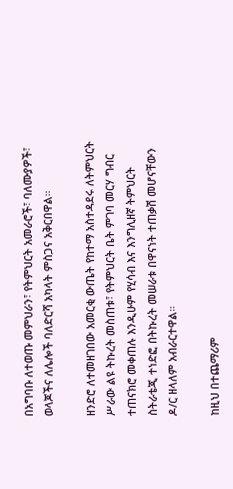በአግባቡ ለተወጡ መምህራን፣ የትምህርት አመራሮች፣ ባለሙያዎች፣ ወላጆችና ለሌሎች ባለድርሻ አካላት ምስጋና አቅርበዋል።

ዘንድሮ ለተመዘገበው አመርቂ ውጤት የከተማ አስተዳደሩ ለትምህርት ሥራው ልዩ ትኩረት መስጠቱ፣ የትምህርት ቤት ምገባ መርሃ ግብር ተጠናክሮ መቀጠሉ እንዲሁም የሂሳብ እና እንግሊዘኛ ትምህርት ስትራቴጂ ተነድፎ በትኩረት መሠራቱ በዋናነት ተጠቃሽ መሆናቸውን ዶ/ር ዘላለም አብራርተዋል።

ከዚህ በተጨማሪም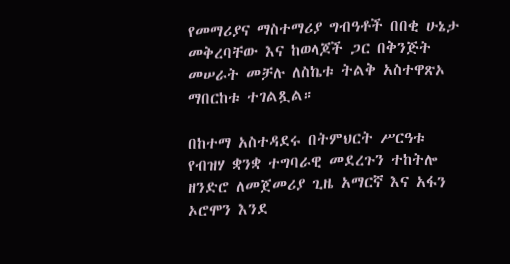የመማሪያና ማስተማሪያ ግብዓቶች በበቂ ሁኔታ መቅረባቸው እና ከወላጆች ጋር በቅንጅት መሠራት መቻሉ ለስኬቱ ትልቅ አስተዋጽኦ ማበርከቱ ተገልጿል።

በከተማ አስተዳደሩ በትምህርት ሥርዓቱ የብዝሃ ቋንቋ ተግባራዊ መደረጉን ተከትሎ ዘንድሮ ለመጀመሪያ ጊዜ አማርኛ እና አፋን ኦሮሞን እንደ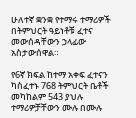ሁለተኛ ቋንቋ የተማሩ ተማሪዎች በትምህርት ዓይነቶቹ ፈተና መውሰዳቸውን ኃላፊው አስታውሰዋል።

የ6ኛ ክፍል ከተማ አቀፍ ፈተናን ካስፈተኑ 768 ትምህርት ቤቶች መካከልም 543 ያህሉ ተማሪዎቻቸውን ሙሉ በሙሉ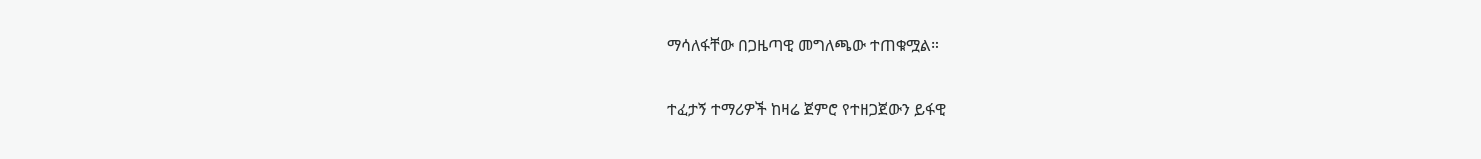ማሳለፋቸው በጋዜጣዊ መግለጫው ተጠቁሟል።

ተፈታኝ ተማሪዎች ከዛሬ ጀምሮ የተዘጋጀውን ይፋዊ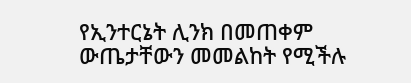የኢንተርኔት ሊንክ በመጠቀም ውጤታቸውን መመልከት የሚችሉ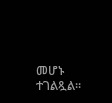መሆኑ ተገልጿል።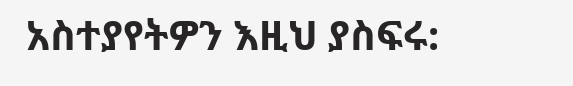አስተያየትዎን እዚህ ያስፍሩ: